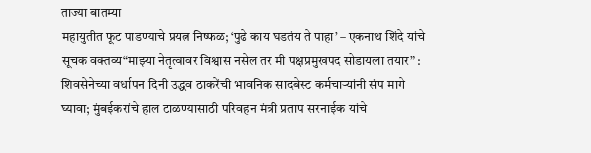ताज्या बातम्या
महायुतीत फूट पाडण्याचे प्रयत्न निष्फळ; ‘पुढे काय घडतंय ते पाहा’ – एकनाथ शिंदे यांचे सूचक वक्तव्य“माझ्या नेतृत्वावर विश्वास नसेल तर मी पक्षप्रमुखपद सोडायला तयार” : शिवसेनेच्या वर्धापन दिनी उद्धव ठाकरेंची भावनिक सादबेस्ट कर्मचाऱ्यांनी संप मागे घ्यावा; मुंबईकरांचे हाल टाळण्यासाठी परिवहन मंत्री प्रताप सरनाईक यांचे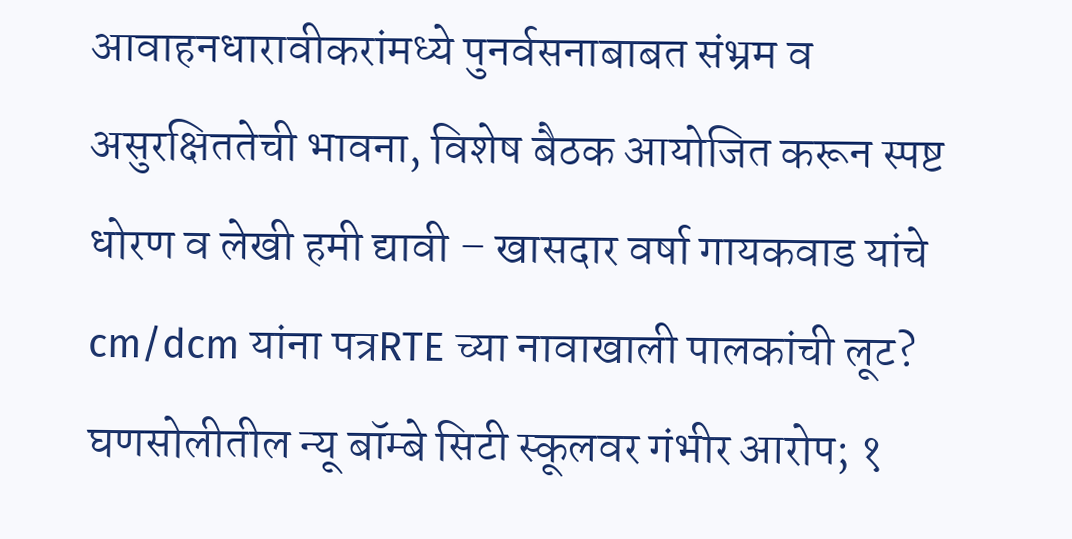आवाहनधारावीकरांमध्ये पुनर्वसनाबाबत संभ्रम व असुरक्षिततेची भावना, विशेष बैठक आयोजित करून स्पष्ट धोरण व लेखी हमी द्यावी – खासदार वर्षा गायकवाड यांचे cm/dcm यांना पत्रRTE च्या नावाखाली पालकांची लूट? घणसोलीतील न्यू बॉम्बे सिटी स्कूलवर गंभीर आरोप; १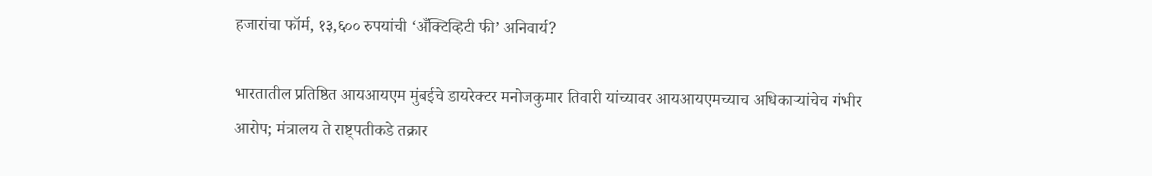हजारांचा फॉर्म, १३,६०० रुपयांची ‘अँक्टिव्हिटी फी’ अनिवार्य?

भारतातील प्रतिष्ठित आयआयएम मुंबईचे डायरेक्टर मनोजकुमार तिवारी यांच्यावर आयआयएमच्याच अधिकाऱ्यांचेच गंभीर आरोप; मंत्रालय ते राष्ट्पतीकडे तक्रार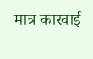मात्र कारवाई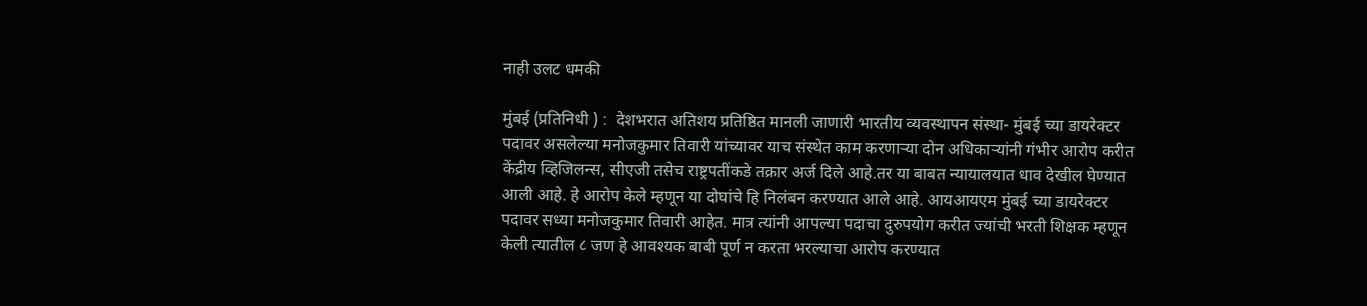नाही उलट धमकी

मुंबई (प्रतिनिधी ) :  देशभरात अतिशय प्रतिष्ठित मानली जाणारी भारतीय व्यवस्थापन संस्था- मुंबई च्या डायरेक्टर पदावर असलेल्या मनोजकुमार तिवारी यांच्यावर याच संस्थेत काम करणाऱ्या दोन अधिकाऱ्यांनी गंभीर आरोप करीत केंद्रीय व्हिजिलन्स, सीएजी तसेच राष्ट्रपतींकडे तक्रार अर्ज दिले आहे.तर या बाबत न्यायालयात धाव देखील घेण्यात आली आहे. हे आरोप केले म्हणून या दोघांचे हि निलंबन करण्यात आले आहे. आयआयएम मुंबई च्या डायरेक्टर पदावर सध्या मनोजकुमार तिवारी आहेत. मात्र त्यांनी आपल्या पदाचा दुरुपयोग करीत ज्यांची भरती शिक्षक म्हणून केली त्यातील ८ जण हे आवश्यक बाबी पूर्ण न करता भरल्याचा आरोप करण्यात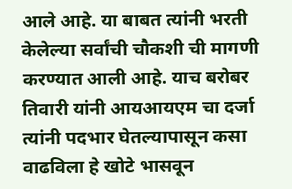आले आहे. या बाबत त्यांनी भरती केलेल्या सर्वांची चौकशी ची मागणी करण्यात आली आहे. याच बरोबर तिवारी यांनी आयआयएम चा दर्जा त्यांनी पदभार घेतल्यापासून कसा वाढविला हे खोटे भासवून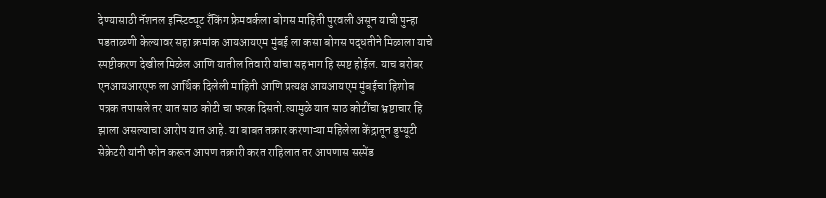देण्यासाठी नॅशनल इन्स्टिट्यूट रँकिंग फ्रेमवर्कला बोगस माहिती पुरवली असून याची पुन्हा पडताळणी केल्यावर सहा क्रमांक आयआयएम मुंबई ला कसा बोगस पद्धतीने मिळाला याचे स्पष्टीकरण देखील मिळेल आणि यातील तिवारी यांचा सहभाग हि स्पष्ट होईल. याच बरोबर एनआयआरएफ ला आर्थिक दिलेली माहिती आणि प्रत्यक्ष आयआयएम मुंबईचा हिशोब पत्रक तपासले तर यात साठ कोटी चा फरक दिसतो.त्यामुळे यात साठ कोटींचा भ्रष्टाचार हि झाला असल्याचा आरोप यात आहे. या बाबत तक्रार करणाऱ्या महिलेला केंद्रातून डुप्यूटी सेक्रेटरी यांनी फोन करून आपण तक्रारी करत राहिलात तर आपणास सस्पेंड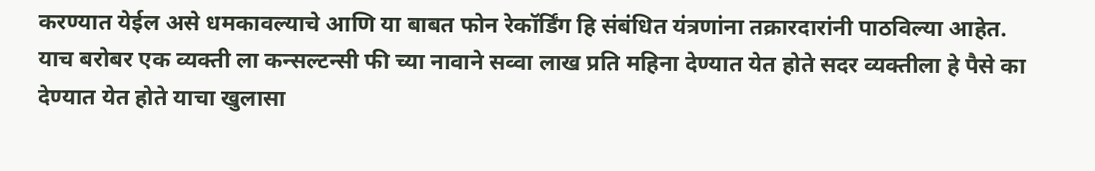करण्यात येईल असे धमकावल्याचे आणि या बाबत फोन रेकॉर्डिंग हि संबंधित यंत्रणांना तक्रारदारांनी पाठविल्या आहेत. याच बरोबर एक व्यक्ती ला कन्सल्टन्सी फी च्या नावाने सव्वा लाख प्रति महिना देण्यात येत होते सदर व्यक्तीला हे पैसे का देण्यात येत होते याचा खुलासा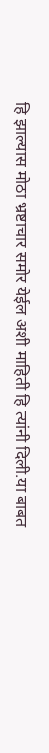हि झाल्यास मोठा भ्रष्टाचार समोर येईल अशी माहिती हि त्यांनी दिली.या बाबत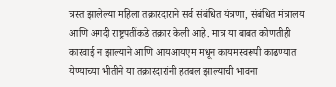त्रस्त झालेल्या महिला तक्रारदाराने सर्व संबंधित यंत्रणा, संबंधित मंत्रालय आणि अगदी राष्ट्रपतींकडे तक्रार केली आहे. मात्र या बाबत कोणतीही कारवाई न झाल्याने आणि आयआयएम मधून कायमस्वरूपी काढण्यात येण्याच्या भीतीने या तक्रारदारांनी हतबल झाल्याची भावना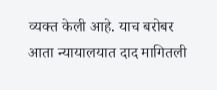व्यक्त केली आहे. याच बरोबर आता न्यायालयात दाद मागितली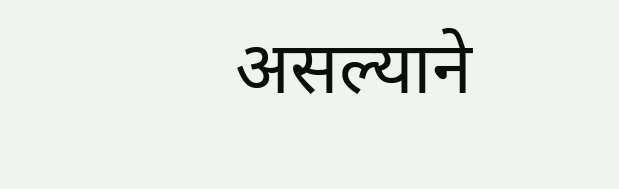असल्याने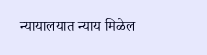न्यायालयात न्याय मिळेल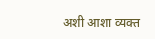अशी आशा व्यक्त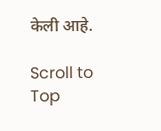केली आहे.

Scroll to Top